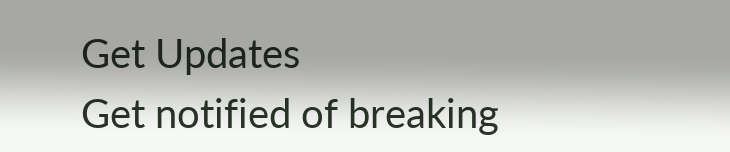Get Updates
Get notified of breaking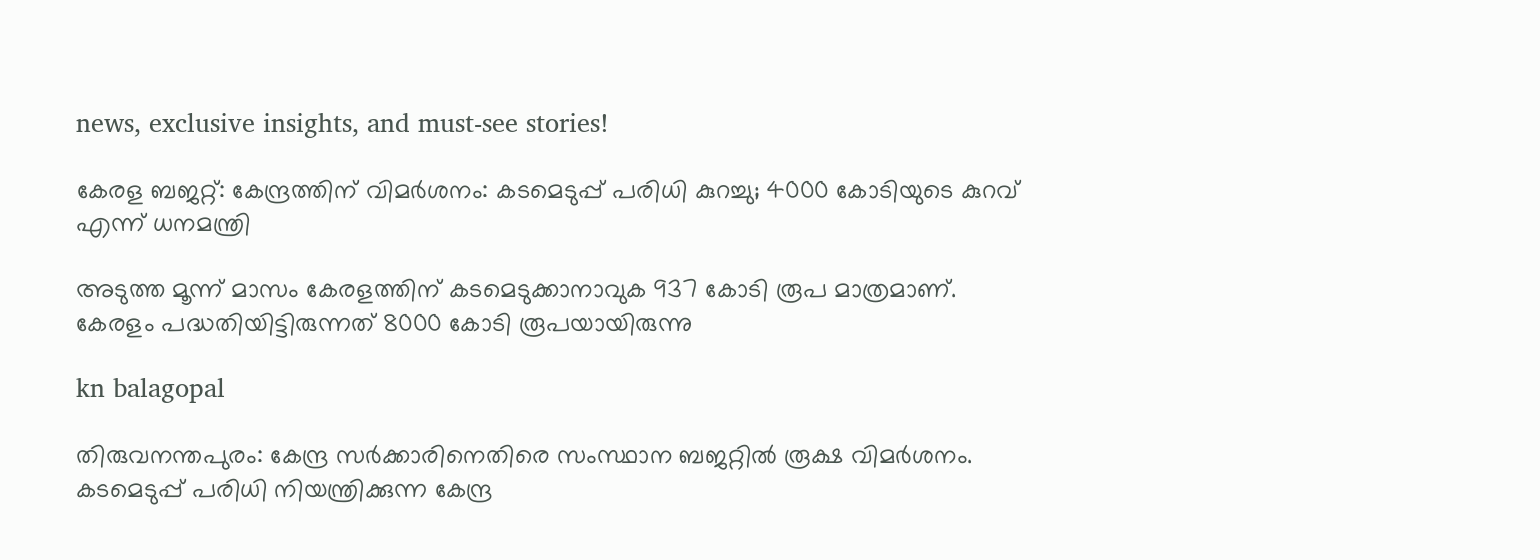news, exclusive insights, and must-see stories!

കേരള ബജറ്റ്: കേന്ദ്രത്തിന് വിമര്‍ശനം: കടമെടുപ്പ് പരിധി കുറച്ചു; 4000 കോടിയുടെ കുറവ് എന്ന് ധനമന്ത്രി

അടുത്ത മൂന്ന് മാസം കേരളത്തിന് കടമെടുക്കാനാവുക 937 കോടി രൂപ മാത്രമാണ്. കേരളം പദ്ധതിയിട്ടിരുന്നത് 8000 കോടി രൂപയായിരുന്നു

kn balagopal

തിരുവനന്തപുരം: കേന്ദ്ര സര്‍ക്കാരിനെതിരെ സംസ്ഥാന ബജറ്റില്‍ രൂക്ഷ വിമര്‍ശനം. കടമെടുപ്പ് പരിധി നിയന്ത്രിക്കുന്ന കേന്ദ്ര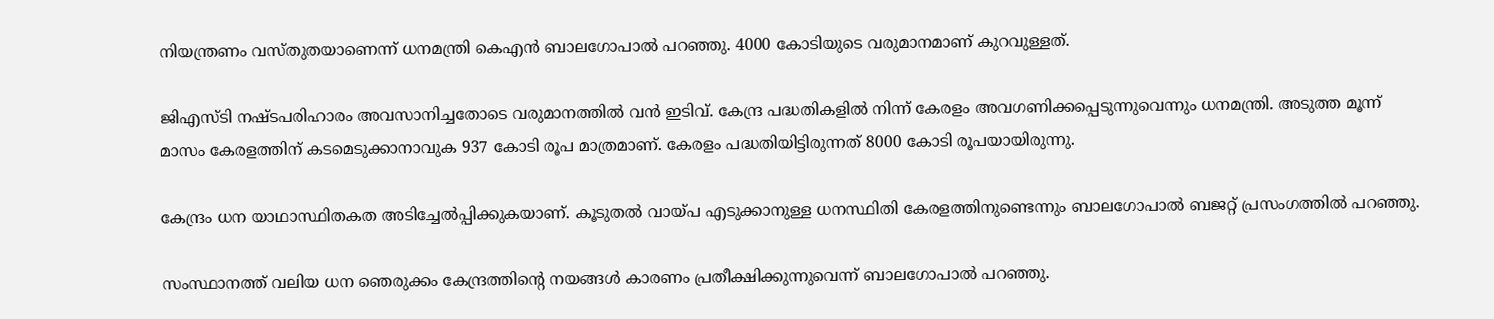നിയന്ത്രണം വസ്തുതയാണെന്ന് ധനമന്ത്രി കെഎന്‍ ബാലഗോപാല്‍ പറഞ്ഞു. 4000 കോടിയുടെ വരുമാനമാണ് കുറവുള്ളത്.

ജിഎസ്ടി നഷ്ടപരിഹാരം അവസാനിച്ചതോടെ വരുമാനത്തില്‍ വന്‍ ഇടിവ്. കേന്ദ്ര പദ്ധതികളില്‍ നിന്ന് കേരളം അവഗണിക്കപ്പെടുന്നുവെന്നും ധനമന്ത്രി. അടുത്ത മൂന്ന് മാസം കേരളത്തിന് കടമെടുക്കാനാവുക 937 കോടി രൂപ മാത്രമാണ്. കേരളം പദ്ധതിയിട്ടിരുന്നത് 8000 കോടി രൂപയായിരുന്നു.

കേന്ദ്രം ധന യാഥാസ്ഥിതകത അടിച്ചേല്‍പ്പിക്കുകയാണ്. കൂടുതല്‍ വായ്പ എടുക്കാനുള്ള ധനസ്ഥിതി കേരളത്തിനുണ്ടെന്നും ബാലഗോപാല്‍ ബജറ്റ് പ്രസംഗത്തില്‍ പറഞ്ഞു.

സംസ്ഥാനത്ത് വലിയ ധന ഞെരുക്കം കേന്ദ്രത്തിന്റെ നയങ്ങള്‍ കാരണം പ്രതീക്ഷിക്കുന്നുവെന്ന് ബാലഗോപാല്‍ പറഞ്ഞു.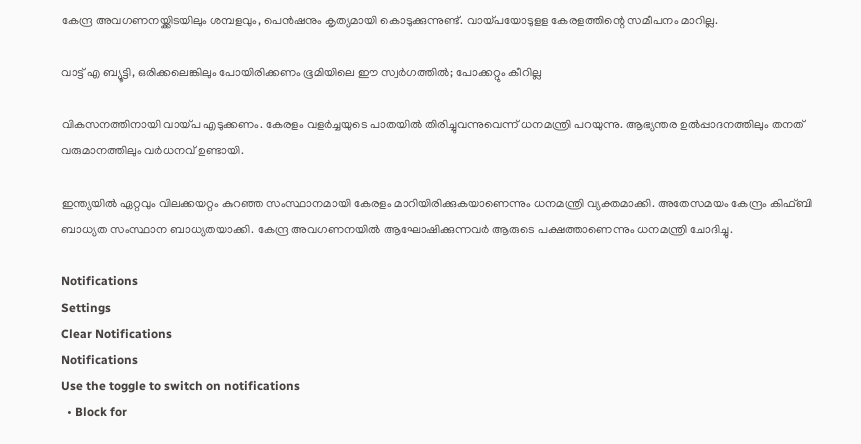കേന്ദ്ര അവഗണനയ്ക്കിടയിലും ശമ്പളവും, പെന്‍ഷനും കൃത്യമായി കൊടുക്കുന്നുണ്ട്. വായ്പയോടുളള കേരളത്തിന്റെ സമീപനം മാറില്ല.

വാട്ട് എ ബ്യൂട്ടി, ഒരിക്കലെങ്കിലും പോയിരിക്കണം ഭൂമിയിലെ ഈ സ്വര്‍ഗത്തില്‍; പോക്കറ്റും കീറില്ല

വികസനത്തിനായി വായ്പ എടുക്കണം. കേരളം വളര്‍ച്ചയുടെ പാതയില്‍ തിരിച്ചുവന്നുവെന്ന് ധനമന്ത്രി പറയുന്നു. ആഭ്യന്തര ഉല്‍പ്പാദനത്തിലും തനത് വരുമാനത്തിലും വര്‍ധനവ് ഉണ്ടായി.

ഇന്ത്യയില്‍ ഏറ്റവും വിലക്കയറ്റം കുറഞ്ഞ സംസ്ഥാനമായി കേരളം മാറിയിരിക്കുകയാണെന്നും ധനമന്ത്രി വ്യക്തമാക്കി. അതേസമയം കേന്ദ്രം കിഫ്ബി ബാധ്യത സംസ്ഥാന ബാധ്യതയാക്കി. കേന്ദ്ര അവഗണനയില്‍ ആഘോഷിക്കുന്നവര്‍ ആരുടെ പക്ഷത്താണെന്നും ധനമന്ത്രി ചോദിച്ചു.

Notifications
Settings
Clear Notifications
Notifications
Use the toggle to switch on notifications
  • Block for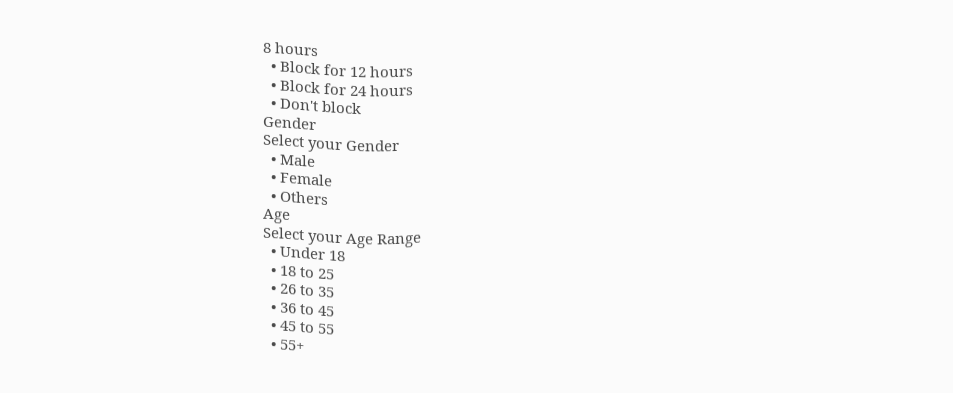8 hours
  • Block for 12 hours
  • Block for 24 hours
  • Don't block
Gender
Select your Gender
  • Male
  • Female
  • Others
Age
Select your Age Range
  • Under 18
  • 18 to 25
  • 26 to 35
  • 36 to 45
  • 45 to 55
  • 55+